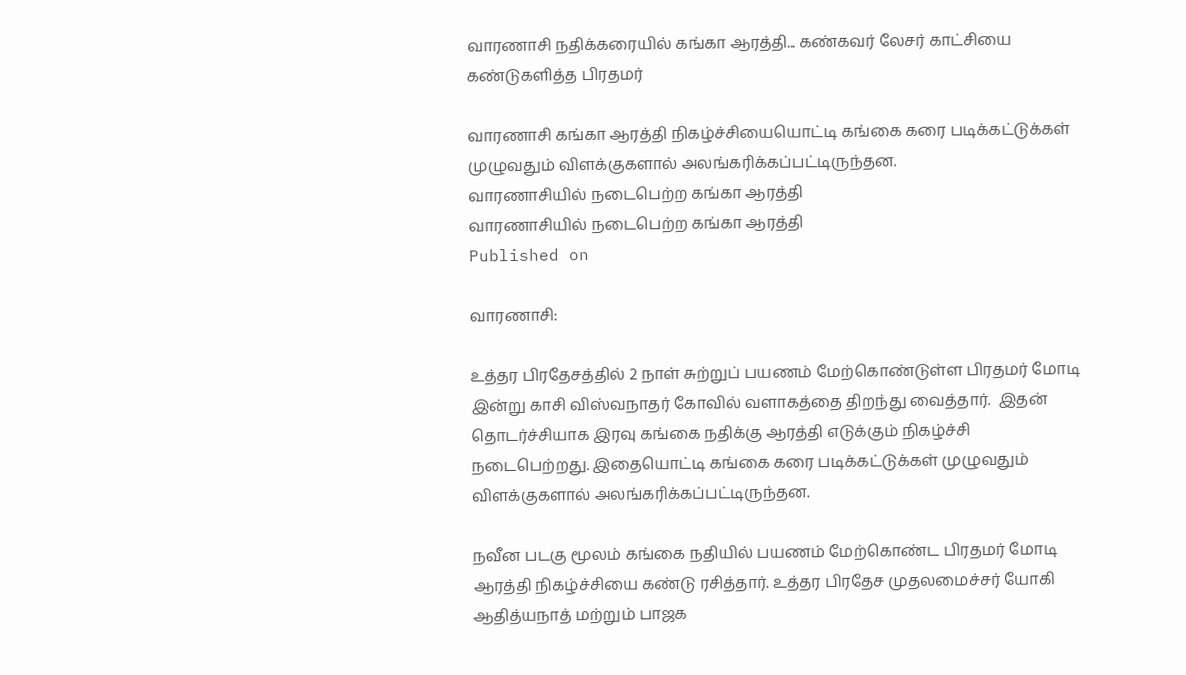வாரணாசி நதிக்கரையில் கங்கா ஆரத்தி... கண்கவர் லேசர் காட்சியை கண்டுகளித்த பிரதமர்

வாரணாசி கங்கா ஆரத்தி நிகழ்ச்சியையொட்டி கங்கை கரை படிக்கட்டுக்கள் முழுவதும் விளக்குகளால் அலங்கரிக்கப்பட்டிருந்தன.
வாரணாசியில் நடைபெற்ற கங்கா ஆரத்தி
வாரணாசியில் நடைபெற்ற கங்கா ஆரத்தி
Published on

வாரணாசி:

உத்தர பிரதேசத்தில் 2 நாள் சுற்றுப் பயணம் மேற்கொண்டுள்ள பிரதமர் மோடி இன்று காசி விஸ்வநாதர் கோவில் வளாகத்தை திறந்து வைத்தார்.  இதன் தொடர்ச்சியாக இரவு கங்கை நதிக்கு ஆரத்தி எடுக்கும் நிகழ்ச்சி நடைபெற்றது. இதையொட்டி கங்கை கரை படிக்கட்டுக்கள் முழுவதும் விளக்குகளால் அலங்கரிக்கப்பட்டிருந்தன.

நவீன படகு மூலம் கங்கை நதியில் பயணம் மேற்கொண்ட பிரதமர் மோடி ஆரத்தி நிகழ்ச்சியை கண்டு ரசித்தார். உத்தர பிரதேச முதலமைச்சர் யோகி ஆதித்யநாத் மற்றும் பாஜக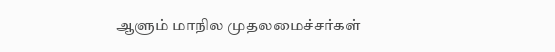ஆளும் மாநில முதலமைச்சர்கள்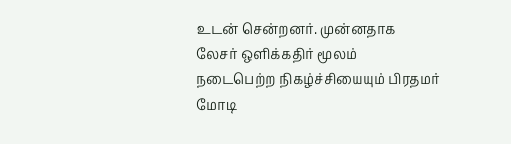உடன் சென்றனர். முன்னதாக லேசர் ஒளிக்கதிர் மூலம் நடைபெற்ற நிகழ்ச்சியையும் பிரதமர் மோடி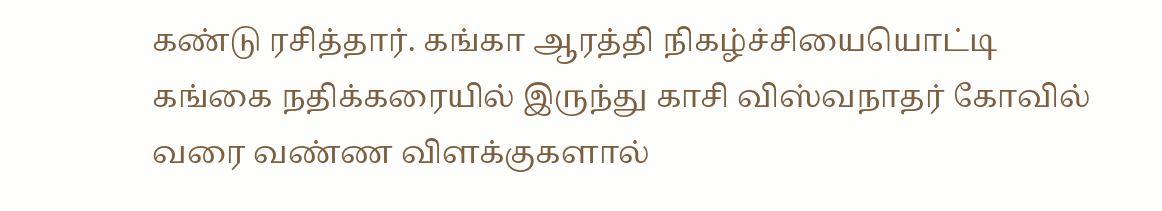கண்டு ரசித்தார். கங்கா ஆரத்தி நிகழ்ச்சியையொட்டி கங்கை நதிக்கரையில் இருந்து காசி விஸ்வநாதர் கோவில் வரை வண்ண விளக்குகளால்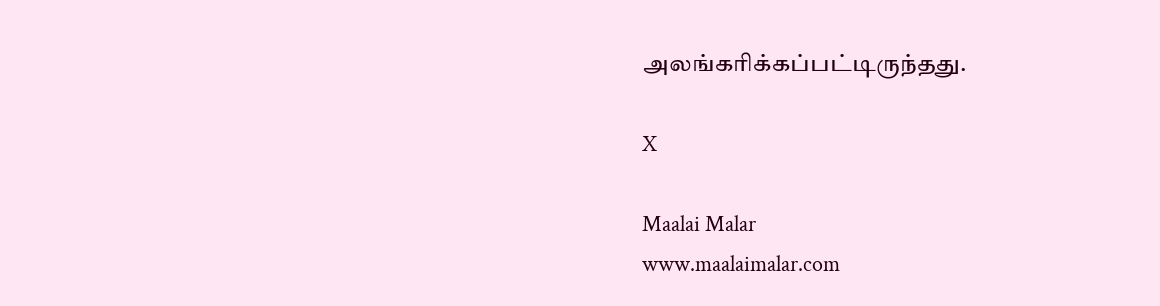அலங்கரிக்கப்பட்டிருந்தது.

X

Maalai Malar
www.maalaimalar.com